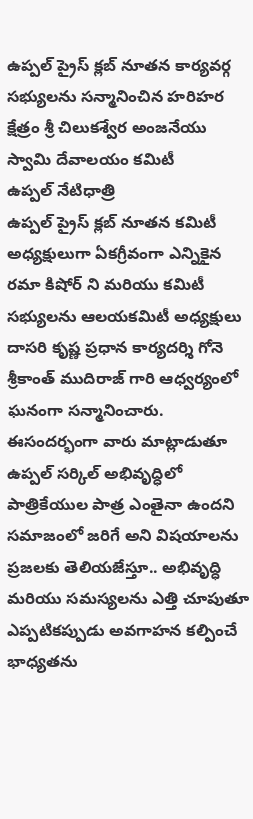ఉప్పల్ ప్రైస్ క్లబ్ నూతన కార్యవర్గ సభ్యులను సన్మానించిన హరిహర క్షేత్రం శ్రీ చిలుకశ్వేర అంజనేయు స్వామి దేవాలయం కమిటీ
ఉప్పల్ నేటిధాత్రి
ఉప్పల్ ప్రైస్ క్లబ్ నూతన కమిటీ అధ్యక్షులుగా ఏకగ్రీవంగా ఎన్నికైన రమా కిషోర్ ని మరియు కమిటీ సభ్యులను ఆలయకమిటీ అధ్యక్షులు దాసరి కృష్ణ ప్రధాన కార్యదర్శి గోనె శ్రీకాంత్ ముదిరాజ్ గారి ఆధ్వర్యంలో ఘనంగా సన్మానించారు. ఈసందర్భంగా వారు మాట్లాడుతూ ఉప్పల్ సర్కిల్ అభివృద్ధిలో పాత్రికేయుల పాత్ర ఎంతైనా ఉందని సమాజంలో జరిగే అని విషయాలను ప్రజలకు తెలియజేస్తూ.. అభివృద్ధి మరియు సమస్యలను ఎత్తి చూపుతూ ఎప్పటికప్పుడు అవగాహన కల్పించే భాధ్యతను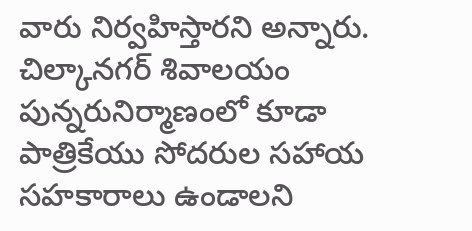వారు నిర్వహిస్తారని అన్నారు. చిల్కానగర్ శివాలయం పున్నరునిర్మాణంలో కూడా పాత్రికేయు సోదరుల సహాయ సహకారాలు ఉండాలని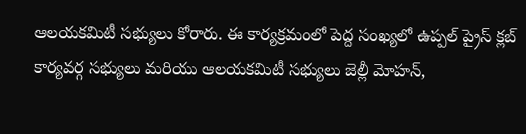ఆలయకమిటీ సభ్యులు కోరారు. ఈ కార్యక్రమంలో పెద్ద సంఖ్యలో ఉప్పల్ ప్రైస్ క్లబ్ కార్యవర్గ సభ్యులు మరియు ఆలయకమిటీ సభ్యులు జెల్లీ మోహన్,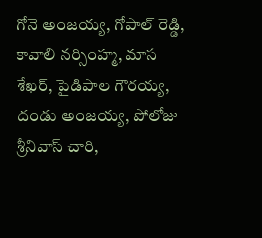గోనె అంజయ్య, గోపాల్ రెడ్డి, కావాలి నర్సింహ్మ, మాస శేఖర్, పైడిపాల గౌరయ్య, దండు అంజయ్య, పోలోజు శ్రీనివాస్ చారి,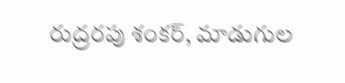రుద్రరపు శంకర్, మాడుగుల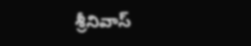శ్రీనివాస్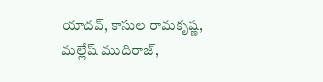యాదవ్, కాసుల రామకృష్ణ, మల్లేష్ ముదిరాజ్,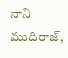నాని ముదిరాజ్,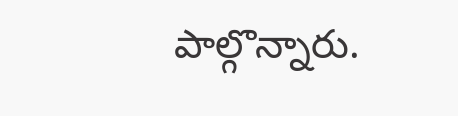పాల్గొన్నారు.